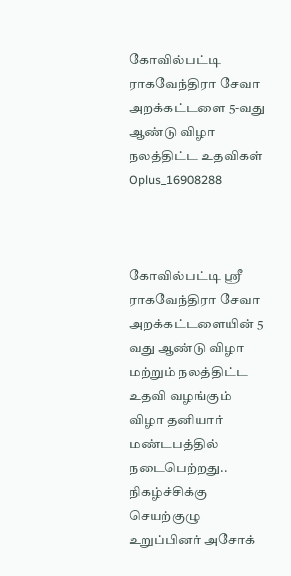கோவில்பட்டி ராகவேந்திரா சேவா அறக்கட்டளை 5-வது ஆண்டு விழா நலத்திட்ட உதவிகள்
Oplus_16908288



கோவில்பட்டி ஸ்ரீ ராகவேந்திரா சேவா அறக்கட்டளையின் 5 வது ஆண்டு விழா மற்றும் நலத்திட்ட உதவி வழங்கும் விழா தனியார் மண்டபத்தில் நடைபெற்றது..
நிகழ்ச்சிக்கு செயற்குழு உறுப்பினர் அசோக்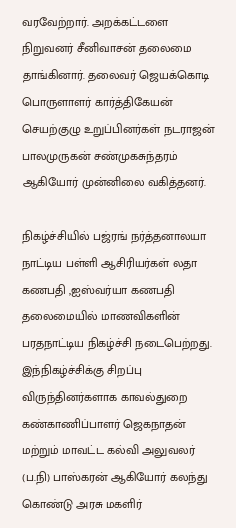வரவேற்றார். அறக்கட்டளை நிறுவனர் சீனிவாசன் தலைமை தாங்கினார். தலைவர் ஜெயக்கொடி பொருளாளர் கார்த்திகேயன் செயற்குழு உறுப்பினர்கள் நடராஜன் பாலமுருகன் சண்முகசுந்தரம் ஆகியோர் முன்னிலை வகித்தனர்.

நிகழ்ச்சியில் பஜ்ரங் நர்த்தனாலயா நாட்டிய பள்ளி ஆசிரியர்கள் லதா கணபதி ,ஐஸ்வர்யா கணபதி தலைமையில் மாணவிகளின் பரதநாட்டிய நிகழ்ச்சி நடைபெற்றது.
இந்நிகழ்ச்சிக்கு சிறப்பு விருந்தினர்களாக காவல்துறை கண்காணிப்பாளர் ஜெகநாதன் மற்றும் மாவட்ட கல்வி அலுவலர் (ப.நி) பாஸ்கரன் ஆகியோர் கலந்து கொண்டு அரசு மகளிர்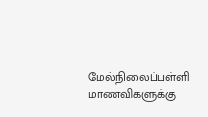மேல்நிலைப்பள்ளி மாணவிகளுக்கு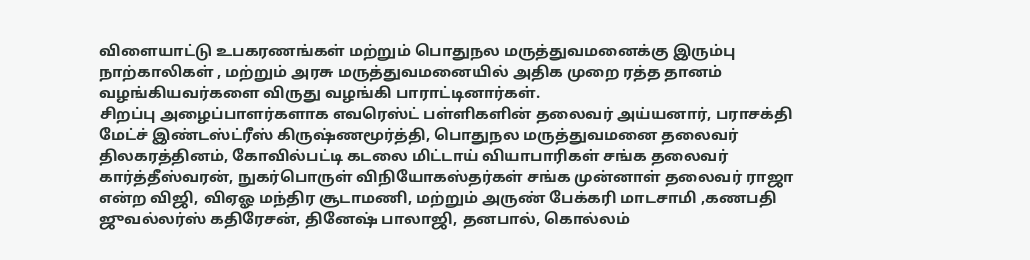விளையாட்டு உபகரணங்கள் மற்றும் பொதுநல மருத்துவமனைக்கு இரும்பு நாற்காலிகள் , மற்றும் அரசு மருத்துவமனையில் அதிக முறை ரத்த தானம் வழங்கியவர்களை விருது வழங்கி பாராட்டினார்கள்.
சிறப்பு அழைப்பாளர்களாக எவரெஸ்ட் பள்ளிகளின் தலைவர் அய்யனார், பராசக்தி மேட்ச் இண்டஸ்ட்ரீஸ் கிருஷ்ணமூர்த்தி, பொதுநல மருத்துவமனை தலைவர் திலகரத்தினம், கோவில்பட்டி கடலை மிட்டாய் வியாபாரிகள் சங்க தலைவர் கார்த்தீஸ்வரன், நுகர்பொருள் விநியோகஸ்தர்கள் சங்க முன்னாள் தலைவர் ராஜா என்ற விஜி, விஏஓ மந்திர சூடாமணி, மற்றும் அருண் பேக்கரி மாடசாமி ,கணபதி ஜுவல்லர்ஸ் கதிரேசன், தினேஷ் பாலாஜி, தனபால், கொல்லம்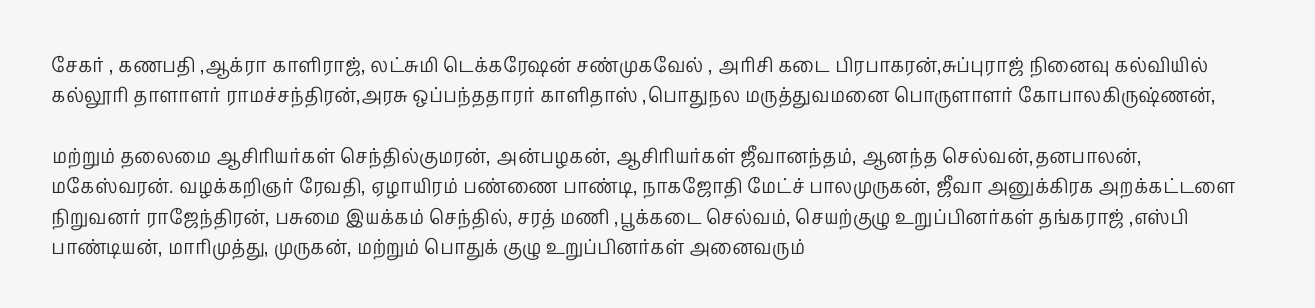சேகர் , கணபதி ,ஆக்ரா காளிராஜ், லட்சுமி டெக்கரேஷன் சண்முகவேல் , அரிசி கடை பிரபாகரன்,சுப்புராஜ் நினைவு கல்வியில் கல்லூரி தாளாளர் ராமச்சந்திரன்,அரசு ஒப்பந்ததாரர் காளிதாஸ் ,பொதுநல மருத்துவமனை பொருளாளர் கோபாலகிருஷ்ணன்,

மற்றும் தலைமை ஆசிரியர்கள் செந்தில்குமரன், அன்பழகன், ஆசிரியர்கள் ஜீவானந்தம், ஆனந்த செல்வன்,தனபாலன், மகேஸ்வரன். வழக்கறிஞர் ரேவதி, ஏழாயிரம் பண்ணை பாண்டி, நாகஜோதி மேட்ச் பாலமுருகன், ஜீவா அனுக்கிரக அறக்கட்டளை நிறுவனர் ராஜேந்திரன், பசுமை இயக்கம் செந்தில், சரத் மணி ,பூக்கடை செல்வம், செயற்குழு உறுப்பினர்கள் தங்கராஜ் ,எஸ்பி பாண்டியன், மாரிமுத்து, முருகன், மற்றும் பொதுக் குழு உறுப்பினர்கள் அனைவரும்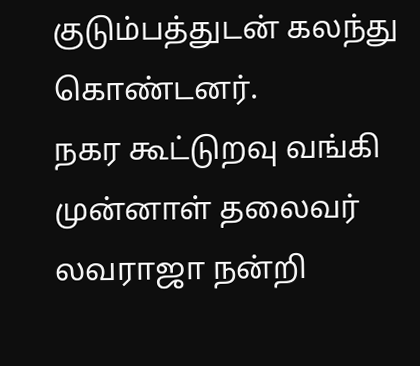குடும்பத்துடன் கலந்து கொண்டனர்.
நகர கூட்டுறவு வங்கி முன்னாள் தலைவர் லவராஜா நன்றி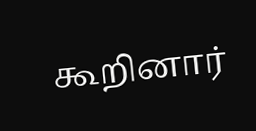கூறினார்